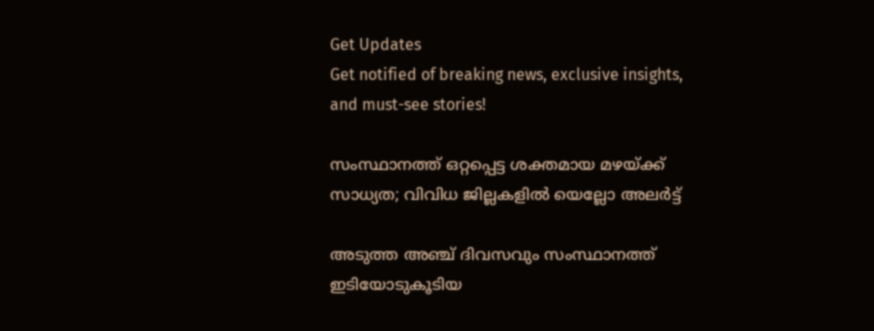Get Updates
Get notified of breaking news, exclusive insights, and must-see stories!

സംസ്ഥാനത്ത് ഒറ്റപ്പെട്ട ശക്തമായ മഴയ്ക്ക് സാധ്യത; വിവിധ ജില്ലകളിൽ യെല്ലോ അലർട്ട്

അടുത്ത അഞ്ച് ദിവസവും സംസ്ഥാനത്ത് ഇടിയോടുകൂടിയ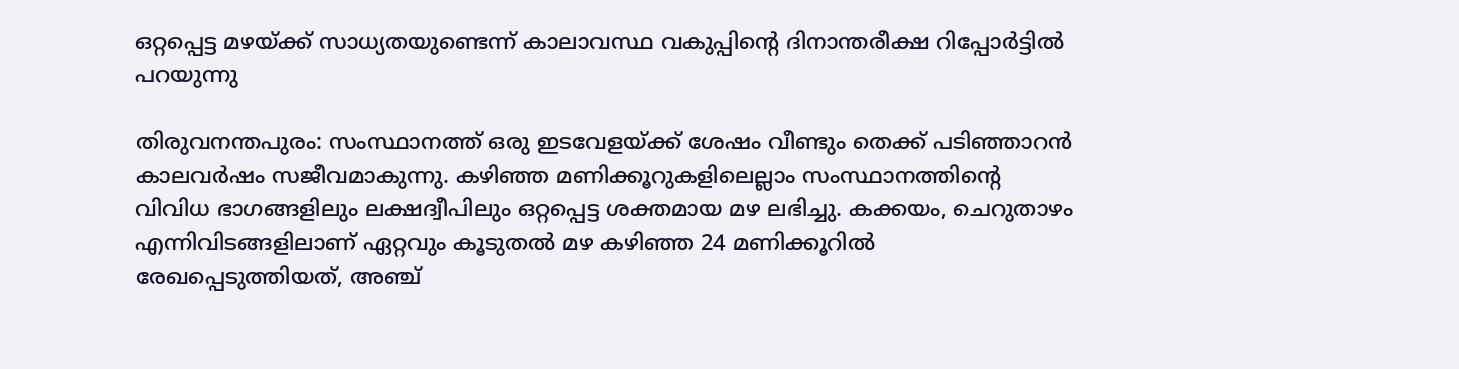ഒറ്റപ്പെട്ട മഴയ്ക്ക് സാധ്യതയുണ്ടെന്ന് കാലാവസ്ഥ വകുപ്പിന്റെ ദിനാന്തരീക്ഷ റിപ്പോർട്ടിൽ പറയുന്നു

തിരുവനന്തപുരം: സംസ്ഥാനത്ത് ഒരു ഇടവേളയ്ക്ക് ശേഷം വീണ്ടും തെക്ക് പടിഞ്ഞാറൻ കാലവർഷം സജീവമാകുന്നു. കഴിഞ്ഞ മണിക്കൂറുകളിലെല്ലാം സംസ്ഥാനത്തിന്റെ വിവിധ ഭാഗങ്ങളിലും ലക്ഷദ്വീപിലും ഒറ്റപ്പെട്ട ശക്തമായ മഴ ലഭിച്ചു. കക്കയം, ചെറുതാഴം എന്നിവിടങ്ങളിലാണ് ഏറ്റവും കൂടുതൽ മഴ കഴിഞ്ഞ 24 മണിക്കൂറിൽ രേഖപ്പെടുത്തിയത്, അഞ്ച്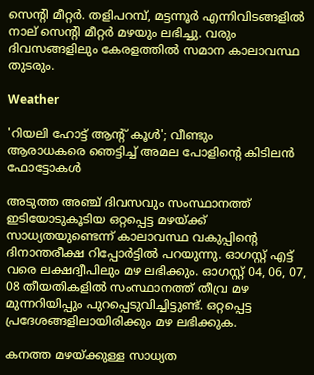സെന്റി മീറ്റർ. തളിപറമ്പ്, മട്ടന്നൂർ എന്നിവിടങ്ങളിൽ നാല് സെന്റി മീറ്റർ മഴയും ലഭിച്ചു. വരും ദിവസങ്ങളിലും കേരളത്തിൽ സമാന കാലാവസ്ഥ തുടരും.

Weather

'റിയലി ഹോട്ട് ആന്റ് കൂൾ'; വീണ്ടും ആരാധകരെ ‍ഞെട്ടിച്ച് അമല പോളിന്റെ കിടിലൻ ഫോട്ടോകൾ

അടുത്ത അഞ്ച് ദിവസവും സംസ്ഥാനത്ത് ഇടിയോടുകൂടിയ ഒറ്റപ്പെട്ട മഴയ്ക്ക് സാധ്യതയുണ്ടെന്ന് കാലാവസ്ഥ വകുപ്പിന്റെ ദിനാന്തരീക്ഷ റിപ്പോർട്ടിൽ പറയുന്നു. ഓഗസ്റ്റ് എട്ട് വരെ ലക്ഷദ്വീപിലും മഴ ലഭിക്കും. ഓഗസ്റ്റ് 04, 06, 07, 08 തീയതികളിൽ സംസ്ഥാനത്ത് തീവ്ര മഴ മുന്നറിയിപ്പും പുറപ്പെടുവിച്ചിട്ടുണ്ട്. ഒറ്റപ്പെട്ട പ്രദേശങ്ങളിലായിരിക്കും മഴ ലഭിക്കുക.

കനത്ത മഴയ്ക്കുള്ള സാധ്യത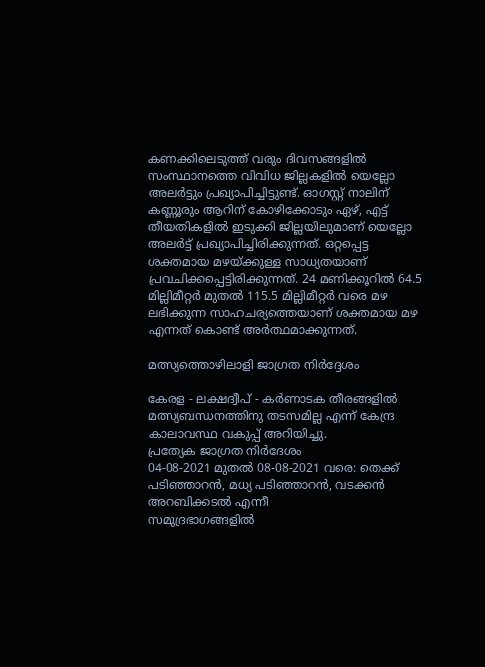കണക്കിലെടുത്ത് വരും ദിവസങ്ങളിൽ സംസ്ഥാനത്തെ വിവിധ ജില്ലകളിൽ യെല്ലോ അലർട്ടും പ്രഖ്യാപിച്ചിട്ടുണ്ട്. ഓഗസ്റ്റ് നാലിന് കണ്ണൂരും ആറിന് കോഴിക്കോടും ഏഴ്, എട്ട് തീയതികളിൽ ഇടുക്കി ജില്ലയിലുമാണ് യെല്ലോ അലർട്ട് പ്രഖ്യാപിച്ചിരിക്കുന്നത്. ഒറ്റപ്പെട്ട ശക്തമായ മഴയ്ക്കുള്ള സാധ്യതയാണ് പ്രവചിക്കപ്പെട്ടിരിക്കുന്നത്. 24 മണിക്കൂറിൽ 64.5 മില്ലിമീറ്റർ മുതൽ 115.5 മില്ലിമീറ്റർ വരെ മഴ ലഭിക്കുന്ന സാഹചര്യത്തെയാണ് ശക്തമായ മഴ എന്നത് കൊണ്ട് അർത്ഥമാക്കുന്നത്.

മത്സ്യത്തൊഴിലാളി ജാഗ്രത നിർദ്ദേശം

കേരള - ലക്ഷദ്വീപ് - കർണാടക തീരങ്ങളിൽ മത്സ്യബന്ധനത്തിനു തടസമില്ല എന്ന് കേന്ദ്ര കാലാവസ്ഥ വകുപ്പ് അറിയിച്ചു.
പ്രത്യേക ജാഗ്രത നിർദേശം
04-08-2021 മുതൽ 08-08-2021 വരെ: തെക്ക് പടിഞ്ഞാറൻ, മധ്യ പടിഞ്ഞാറൻ, വടക്കൻ അറബിക്കടൽ എന്നീ
സമുദ്രഭാഗങ്ങളിൽ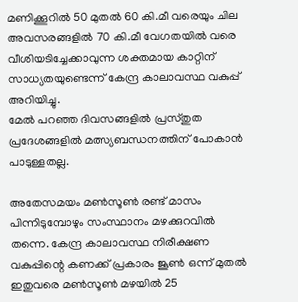മണിക്കൂറിൽ 50 മുതൽ 60 കി.മീ വരെയും ചില അവസരങ്ങളിൽ 70 കി.മീ വേഗതയിൽ വരെ വീശിയടിച്ചേക്കാവുന്ന ശക്തമായ കാറ്റിന് സാധ്യതയുണ്ടെന്ന് കേന്ദ്ര കാലാവസ്ഥ വകുപ്പ് അറിയിച്ചു.
മേൽ പറഞ്ഞ ദിവസങ്ങളിൽ പ്രസ്തുത പ്രദേശങ്ങളിൽ മത്സ്യബന്ധനത്തിന് പോകാൻ പാടുള്ളതല്ല.

അതേസമയം മൺസൂൺ രണ്ട് മാസം പിന്നിടുമ്പോഴും സംസ്ഥാനം മഴക്കുറവിൽ തന്നെ. കേന്ദ്ര കാലാവസ്ഥ നിരീക്ഷണ വകുപ്പിന്റെ കണക്ക് പ്രകാരം ജൂൺ ഒന്ന് മുതൽ ഇതുവരെ മൺസൂൺ മഴയിൽ 25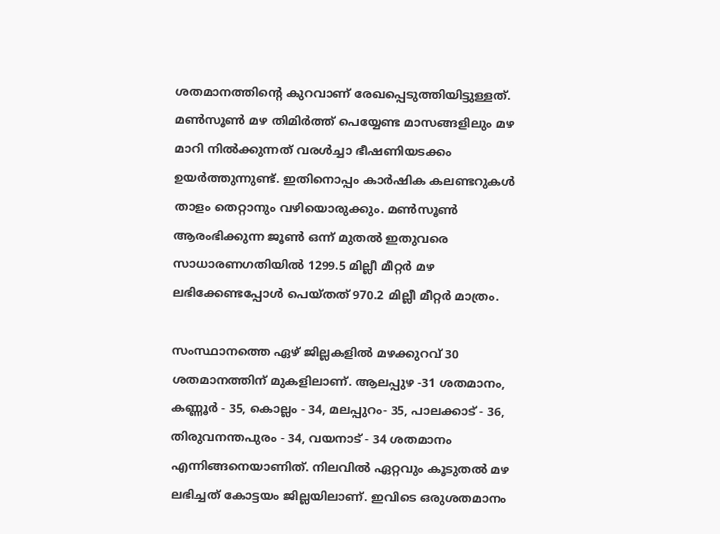ശതമാനത്തിന്റെ കുറവാണ് രേഖപ്പെടുത്തിയിട്ടുള്ളത്. മൺസൂൺ മഴ തിമിർത്ത് പെയ്യേണ്ട മാസങ്ങളിലും മഴ മാറി നിൽക്കുന്നത് വരൾച്ചാ ഭീഷണിയടക്കം ഉയർത്തുന്നുണ്ട്. ഇതിനൊപ്പം കാർഷിക കലണ്ടറുകൾ താളം തെറ്റാനും വഴിയൊരുക്കും. മൺസൂൺ ആരംഭിക്കുന്ന ജൂൺ ഒന്ന് മുതൽ ഇതുവരെ സാധാരണഗതിയിൽ 1299.5 മില്ലീ മീറ്റർ മഴ ലഭിക്കേണ്ടപ്പോൾ പെയ്തത് 970.2 മില്ലീ മീറ്റർ മാത്രം.

സംസ്ഥാനത്തെ ഏഴ് ജില്ലകളിൽ മഴക്കുറവ് 30 ശതമാനത്തിന് മുകളിലാണ്. ആലപ്പുഴ -31 ശതമാനം, കണ്ണൂർ - 35, കൊല്ലം - 34, മലപ്പുറം- 35, പാലക്കാട് - 36, തിരുവനന്തപുരം - 34, വയനാട് - 34 ശതമാനം എന്നിങ്ങനെയാണിത്. നിലവിൽ ഏറ്റവും കൂടുതൽ മഴ ലഭിച്ചത് കോട്ടയം ജില്ലയിലാണ്. ഇവിടെ ഒരുശതമാനം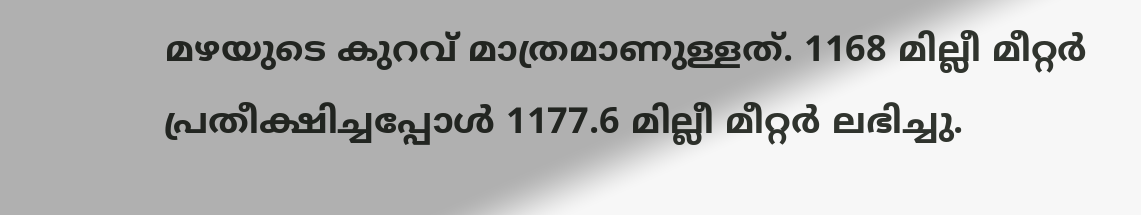മഴയുടെ കുറവ് മാത്രമാണുള്ളത്. 1168 മില്ലീ മീറ്റർ പ്രതീക്ഷിച്ചപ്പോൾ 1177.6 മില്ലീ മീറ്റർ ലഭിച്ചു.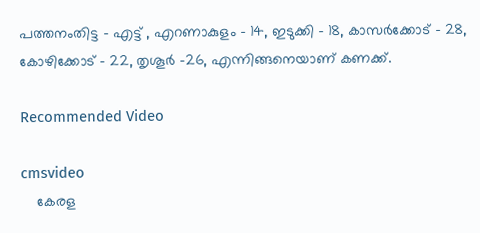പത്തനംതിട്ട - എട്ട് , എറണാകുളം - 14, ഇടുക്കി - 18, കാസർക്കോട് - 28, കോഴിക്കോട് - 22, തൃശൂർ -26, എന്നിങ്ങനെയാണ് കണക്ക്.

Recommended Video

cmsvideo
    കേരള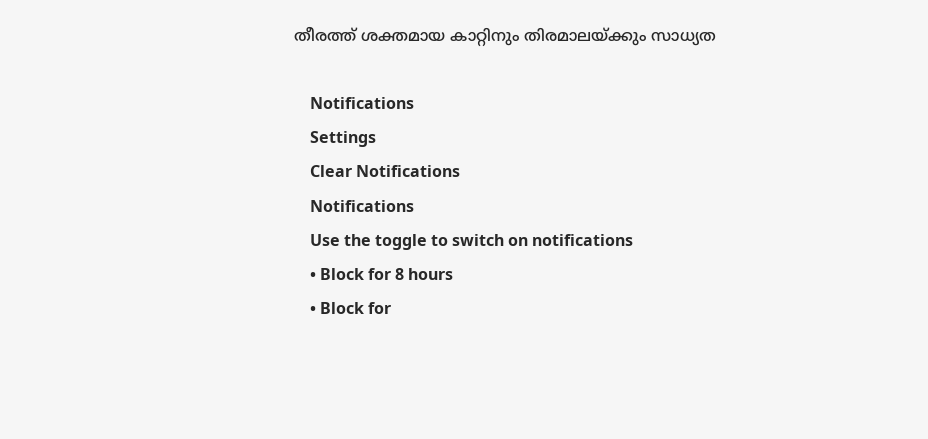തീരത്ത് ശക്തമായ കാറ്റിനും തിരമാലയ്ക്കും സാധ്യത

    Notifications
    Settings
    Clear Notifications
    Notifications
    Use the toggle to switch on notifications
    • Block for 8 hours
    • Block for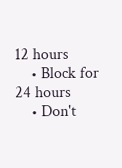12 hours
    • Block for 24 hours
    • Don't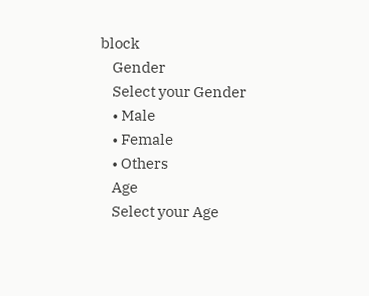block
    Gender
    Select your Gender
    • Male
    • Female
    • Others
    Age
    Select your Age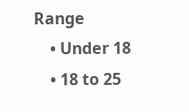Range
    • Under 18
    • 18 to 25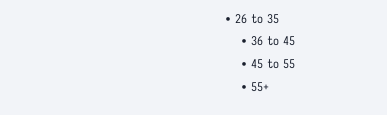• 26 to 35
    • 36 to 45
    • 45 to 55
    • 55+